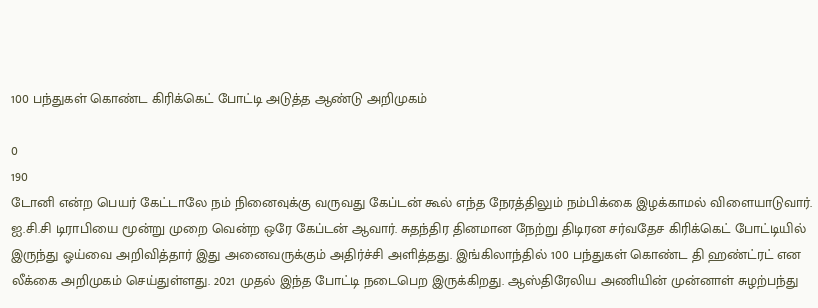100 பந்துகள் கொண்ட கிரிக்கெட் போட்டி அடுத்த ஆண்டு அறிமுகம்

0
190
டோனி என்ற பெயர் கேட்டாலே நம் நினைவுக்கு வருவது கேப்டன் கூல் எந்த நேரத்திலும் நம்பிக்கை இழக்காமல் விளையாடுவார். ஐ.சி.சி டிராபியை மூன்று முறை வென்ற ஒரே கேப்டன் ஆவார். சுதந்திர தினமான நேற்று திடிரன சர்வதேச கிரிக்கெட் போட்டியில் இருந்து ஓய்வை அறிவித்தார் இது அனைவருக்கும் அதிர்ச்சி அளித்தது. இங்கிலாந்தில் 100 பந்துகள் கொண்ட தி ஹண்ட்ரட் என லீக்கை அறிமுகம் செய்துள்ளது. 2021 முதல் இந்த போட்டி நடைபெற இருக்கிறது. ஆஸ்திரேலிய அணியின் முன்னாள் சுழற்பந்து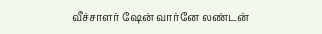வீச்சாளர் ஷேன் வார்னே லண்டன்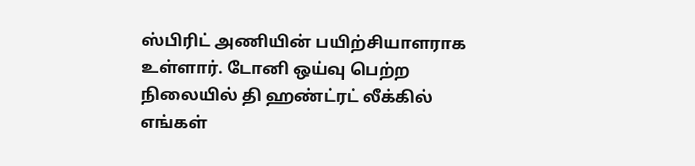ஸ்பிரிட் அணியின் பயிற்சியாளராக உள்ளார். டோனி ஒய்வு பெற்ற நிலையில் தி ஹண்ட்ரட் லீக்கில் எங்கள்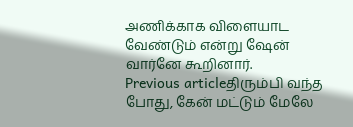அணிக்காக விளையாட வேண்டும் என்று ஷேன் வார்னே கூறினார்.
Previous articleதிரும்பி வந்த போது, கேன் மட்டும் மேலே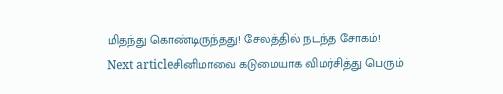மிதந்து கொண்டிருந்தது! சேலத்தில் நடந்த சோகம்!
Next articleசினிமாவை கடுமையாக விமர்சித்து பெரும்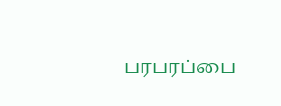பரபரப்பை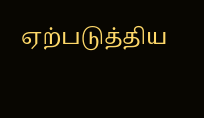ஏற்படுத்திய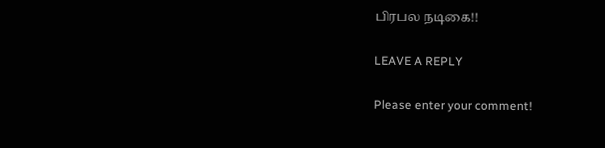பிரபல நடிகை!!

LEAVE A REPLY

Please enter your comment!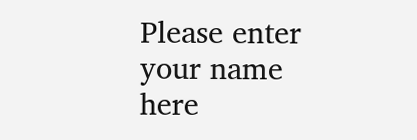Please enter your name here